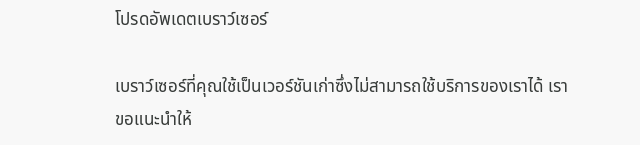โปรดอัพเดตเบราว์เซอร์

เบราว์เซอร์ที่คุณใช้เป็นเวอร์ชันเก่าซึ่งไม่สามารถใช้บริการของเราได้ เราขอแนะนำให้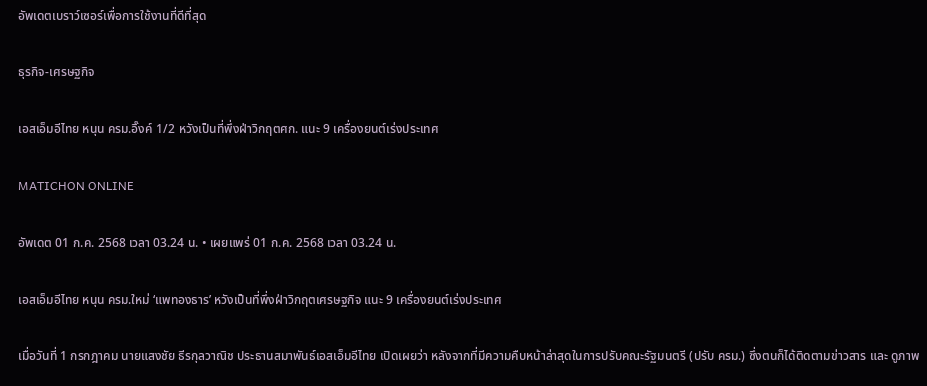อัพเดตเบราว์เซอร์เพื่อการใช้งานที่ดีที่สุด

ธุรกิจ-เศรษฐกิจ

เอสเอ็มอีไทย หนุน ครม.อิ๊งค์ 1/2 หวังเป็นที่พึ่งฝ่าวิกฤตศก. แนะ 9 เครื่องยนต์เร่งประเทศ

MATICHON ONLINE

อัพเดต 01 ก.ค. 2568 เวลา 03.24 น. • เผยแพร่ 01 ก.ค. 2568 เวลา 03.24 น.

เอสเอ็มอีไทย หนุน ครม.ใหม่ ‘แพทองธาร’ หวังเป็นที่พึ่งฝ่าวิกฤตเศรษฐกิจ แนะ 9 เครื่องยนต์เร่งประเทศ

เมื่อวันที่ 1 กรกฎาคม นายแสงชัย ธีรกุลวาณิช ประธานสมาพันธ์เอสเอ็มอีไทย เปิดเผยว่า หลังจากที่มีความคืบหน้าล่าสุดในการปรับคณะรัฐมนตรี (ปรับ ครม.) ซึ่งตนก็ได้ติดตามข่าวสาร และ ดูภาพ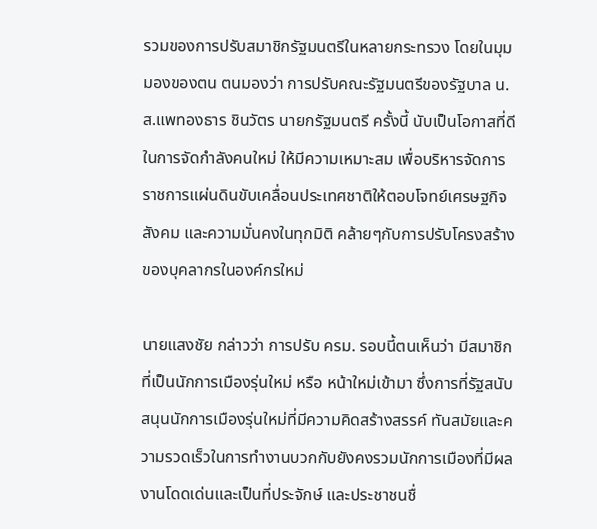รวมของการปรับสมาชิกรัฐมนตรีในหลายกระทรวง โดยในมุมมองของตน ตนมองว่า การปรับคณะรัฐมนตรีของรัฐบาล น.ส.แพทองธาร ชินวัตร นายกรัฐมนตรี ครั้งนี้ นับเป็นโอกาสที่ดีในการจัดกำลังคนใหม่ ให้มีความเหมาะสม เพื่อบริหารจัดการราชการแผ่นดินขับเคลื่อนประเทศชาติให้ตอบโจทย์เศรษฐกิจ สังคม และความมั่นคงในทุกมิติ คล้ายๆกับการปรับโครงสร้างของบุคลากรในองค์กรใหม่

นายแสงชัย กล่าวว่า การปรับ ครม. รอบนี้ตนเห็นว่า มีสมาชิกที่เป็นนักการเมืองรุ่นใหม่ หรือ หน้าใหม่เข้ามา ซึ่งการที่รัฐสนับสนุนนักการเมืองรุ่นใหม่ที่มีความคิดสร้างสรรค์ ทันสมัยและความรวดเร็วในการทำงานบวกกับยังคงรวมนักการเมืองที่มีผลงานโดดเด่นและเป็นที่ประจักษ์ และประชาชนชื่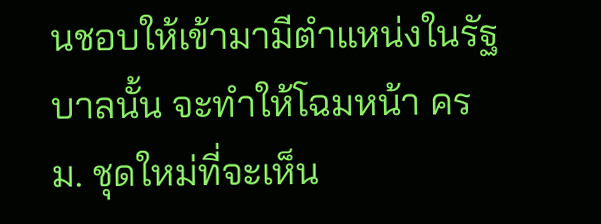นชอบให้เข้ามามีตำแหน่งในรัฐบาลนั้น จะทำให้โฉมหน้า ครม. ชุดใหม่ที่จะเห็น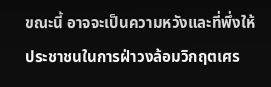ขณะนี้ อาจจะเป็นความหวังและที่พึ่งให้ประชาชนในการฝ่าวงล้อมวิกฤตเศร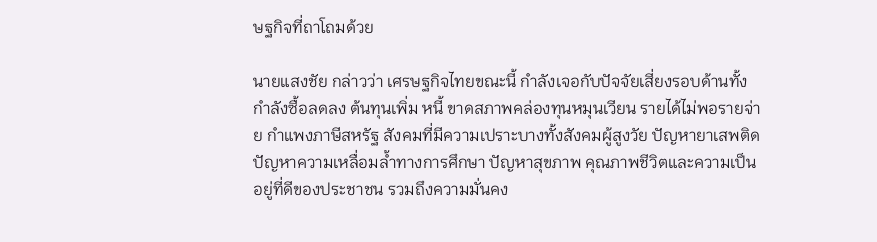ษฐกิจที่ถาโถมด้วย

นายแสงชัย กล่าวว่า เศรษฐกิจไทยขณะนี้ กำลังเจอกับปัจจัยเสี่ยงรอบด้านทั้งกำลังซื้อลดลง ต้นทุนเพิ่ม หนี้ ขาดสภาพคล่องทุนหมุนเวียน รายได้ไม่พอรายจ่าย กำแพงภาษีสหรัฐ สังคมที่มีความเปราะบางทั้งสังคมผู้สูงวัย ปัญหายาเสพติด ปัญหาความเหลื่อมล้ำทางการศึกษา ปัญหาสุขภาพ คุณภาพชีวิตและความเป็นอยู่ที่ดีของประชาชน รวมถึงความมั่นคง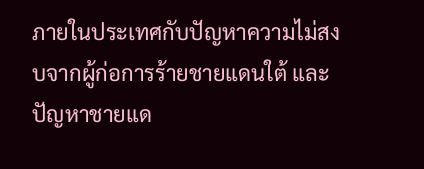ภายในประเทศกับปัญหาความไม่สงบจากผู้ก่อการร้ายชายแดนใต้ และปัญหาชายแด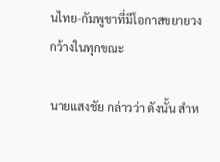นไทย-กัมพูชาที่มีโอกาสขยายวงกว้างในทุกขณะ

นายแสงชัย กล่าวว่า ดังนั้น สำห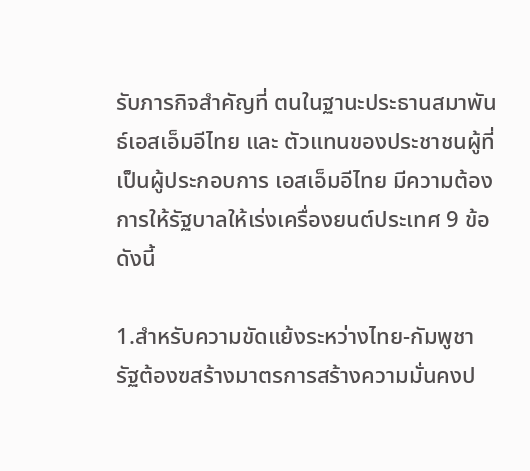รับภารกิจสำคัญที่ ตนในฐานะประธานสมาพันธ์เอสเอ็มอีไทย และ ตัวแทนของประชาชนผู้ที่เป็นผู้ประกอบการ เอสเอ็มอีไทย มีความต้องการให้รัฐบาลให้เร่งเครื่องยนต์ประเทศ 9 ข้อ ดังนี้

1.สำหรับความขัดแย้งระหว่างไทย-กัมพูชา รัฐต้องฃสร้างมาตรการสร้างความมั่นคงป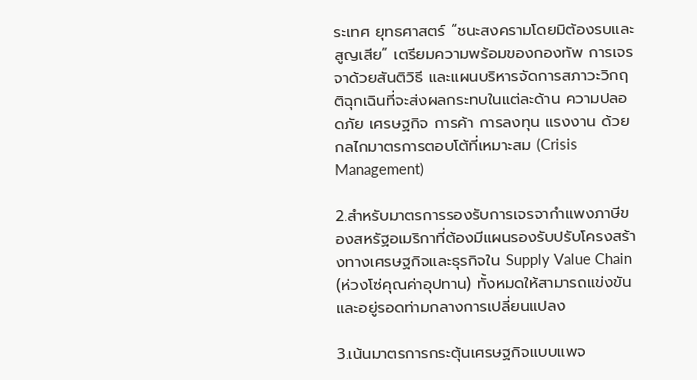ระเทศ ยุทธศาสตร์ “ชนะสงครามโดยมิต้องรบและสูญเสีย” เตรียมความพร้อมของกองทัพ การเจรจาด้วยสันติวิธี และแผนบริหารจัดการสภาวะวิกฤติฉุกเฉินที่จะส่งผลกระทบในแต่ละด้าน ความปลอดภัย เศรษฐกิจ การค้า การลงทุน แรงงาน ด้วยกลไกมาตรการตอบโต้ที่เหมาะสม (Crisis Management)

2.สำหรับมาตรการรองรับการเจรจากำแพงภาษีของสหรัฐอเมริกาที่ต้องมีแผนรองรับปรับโครงสร้างทางเศรษฐกิจและธุรกิจใน Supply Value Chain (ห่วงโซ่คุณค่าอุปทาน) ทั้งหมดให้สามารถแข่งขันและอยู่รอดท่ามกลางการเปลี่ยนแปลง

3.เน้นมาตรการกระตุ้นเศรษฐกิจแบบแพจ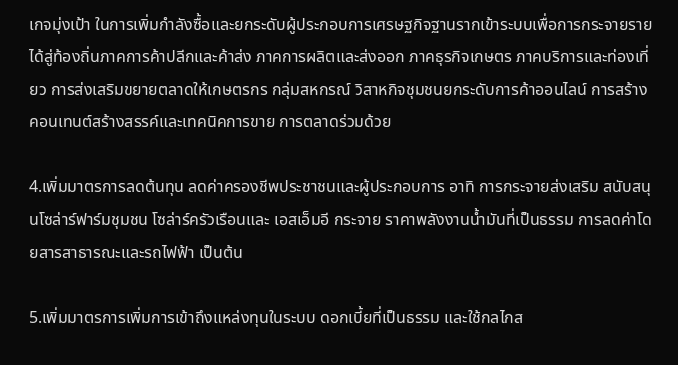เกจมุ่งเป้า ในการเพิ่มกำลังซื้อและยกระดับผู้ประกอบการเศรษฐกิจฐานรากเข้าระบบเพื่อการกระจายรายได้สู่ท้องถิ่นภาคการค้าปลีกและค้าส่ง ภาคการผลิตและส่งออก ภาคธุรกิจเกษตร ภาคบริการและท่องเที่ยว การส่งเสริมขยายตลาดให้เกษตรกร กลุ่มสหกรณ์ วิสาหกิจชุมชนยกระดับการค้าออนไลน์ การสร้างคอนเทนต์สร้างสรรค์และเทคนิคการขาย การตลาดร่วมด้วย

4.เพิ่มมาตรการลดต้นทุน ลดค่าครองชีพประชาชนและผู้ประกอบการ อาทิ การกระจายส่งเสริม สนับสนุนโซล่าร์ฟาร์มชุมชน โซล่าร์ครัวเรือนและ เอสเอ็มอี กระจาย ราคาพลังงานน้ำมันที่เป็นธรรม การลดค่าโดยสารสาธารณะและรถไฟฟ้า เป็นต้น

5.เพิ่มมาตรการเพิ่มการเข้าถึงแหล่งทุนในระบบ ดอกเบี้ยที่เป็นธรรม และใช้กลไกส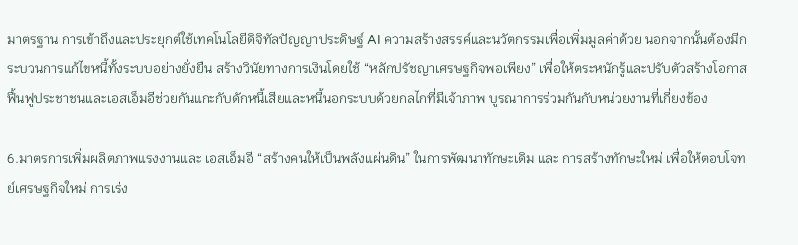มาตรฐาน การเข้าถึงและประยุกต์ใช้เทคโนโลยีดิจิทัลปัญญาประดิษฐ์ AI ความสร้างสรรค์และนวัตกรรมเพื่อเพิ่มมูลค่าด้วย นอกจากนั้นต้องมีกระบวนการแก้ไขหนี้ทั้งระบบอย่างยั่งยืน สร้างวินัยทางการเงินโดยใช้ “หลักปรัชญาเศรษฐกิจพอเพียง” เพื่อให้ตระหนักรู้และปรับตัวสร้างโอกาสฟื้นฟูประชาชนและเอสเอ็มอีช่วยกันแกะกับดักหนี้เสียและหนี้นอกระบบด้วยกลไกที่มีเจ้าภาพ บูรณาการร่วมกันกับหน่วยงานที่เกี่ยงข้อง

6.มาตรการเพิ่มผลิตภาพแรงงานและ เอสเอ็มอี “สร้างคนให้เป็นพลังแผ่นดิน” ในการพัฒนาทักษะเดิม และ การสร้างทักษะใหม่ เพื่อให้ตอบโจทย์เศรษฐกิจใหม่ การเร่ง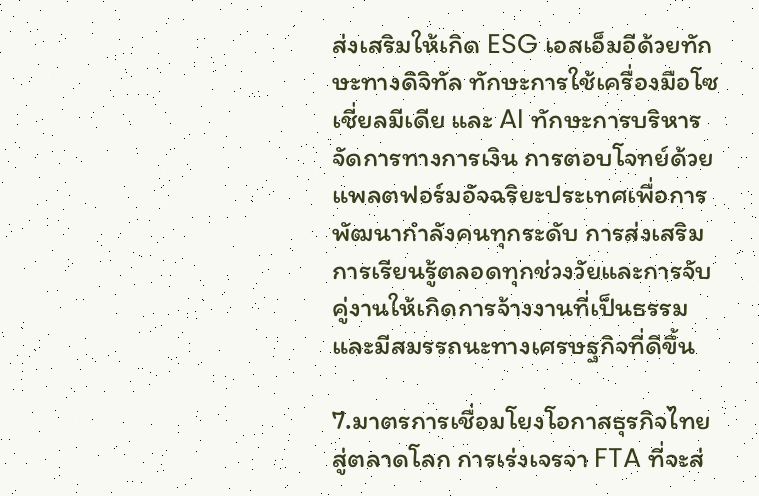ส่งเสริมให้เกิด ESG เอสเอ็มอีด้วยทักษะทางดิจิทัล ทักษะการใช้เครื่องมือโซเชี่ยลมีเดีย และ AI ทักษะการบริหารจัดการทางการเงิน การตอบโจทย์ด้วยแพลตฟอร์มอัจฉริยะประเทศเพื่อการพัฒนากำลังคนทุกระดับ การส่งเสริมการเรียนรู้ตลอดทุกช่วงวัยและการจับคู่งานให้เกิดการจ้างงานที่เป็นธรรมและมีสมรรถนะทางเศรษฐกิจที่ดีขึ้น

7.มาตรการเชื่อมโยงโอกาสธุรกิจไทยสู่ตลาดโลก การเร่งเจรจา FTA ที่จะส่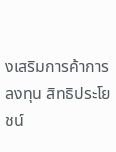งเสริมการค้าการลงทุน สิทธิประโยชน์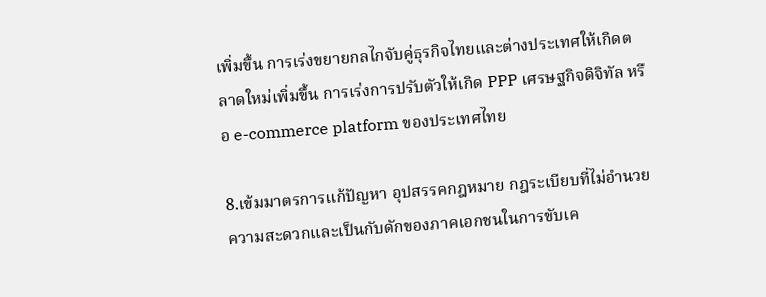เพิ่มขึ้น การเร่งขยายกลไกจับคู่ธุรกิจไทยและต่างประเทศให้เกิดตลาดใหม่เพิ่มขึ้น การเร่งการปรับตัวให้เกิด PPP เศรษฐกิจดิจิทัล หรือ e-commerce platform ของประเทศไทย

8.เข้มมาตรการแก้ปัญหา อุปสรรคกฎหมาย กฎระเบียบที่ไม่อำนวยความสะดวกและเป็นกับดักของภาคเอกชนในการขับเค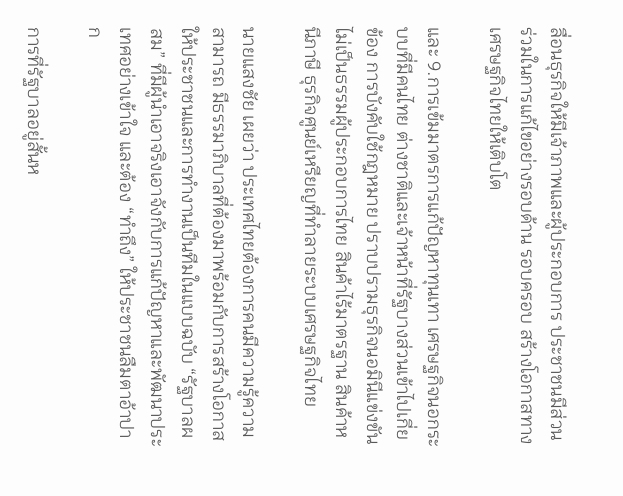ลื่อนธุรกิจให้มีเจ้าภาพและผู้ประกอบการ ประชาชนมีส่วนร่วมในการแก้ไขอย่างรอบด้าน รอบครอบ สร้างโอกาสทางเศรษฐกิจไทยให้เติบโต

และ 9.การเข้มมาตรการแก้ปัญหาทุนเทา เศรษฐกิจนอกระบบที่มีคนไทย ต่างชาติและเจ้าหน้าที่รัฐบางส่วนเข้าไปเกี่ยข้อง การบังคับใช้กฎหมาย ปราบปรามธุรกิจนอมินีแข่งขันไม่เป็นธรรมผู้ประกอบการไทย สินค้าไร้มาตรฐาน สินค้าหนีภาษี ธุรกิจศูนย์เหรียญที่ทำลายระบบเศรษฐกิจไทย

นายแสงชัย เผยว่า ประเทศไทยต้องการคนมีความรู้ความสามารถ มีธรรมาภิบาลที่ต้องมาพร้อมกับการสร้างโอกาสให้ประชาชนและการทำงานเป็นทีมในแบบฉบับ “รัฐบาลผสม” ที่มีผู้นำเอาจริงเอาจังกับการแก้ปัญหาและพัฒนาประเทศอย่างเข้าใจ และต้อง “ทำถึง” ให้ประชาชนลืมตาอ้าปาก

การที่รัฐบาลอยู่สั้นห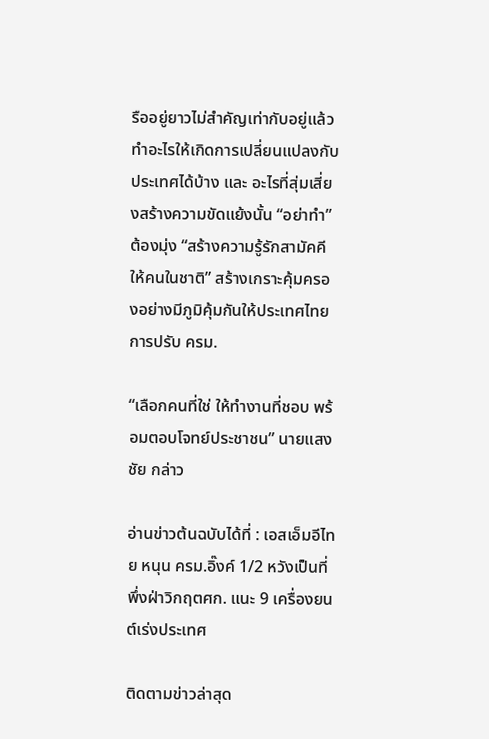รืออยู่ยาวไม่สำคัญเท่ากับอยู่แล้วทำอะไรให้เกิดการเปลี่ยนแปลงกับประเทศได้บ้าง และ อะไรที่สุ่มเสี่ยงสร้างความขัดแย้งนั้น “อย่าทำ” ต้องมุ่ง “สร้างความรู้รักสามัคคีให้คนในชาติ” สร้างเกราะคุ้มครองอย่างมีภูมิคุ้มกันให้ประเทศไทย การปรับ ครม.

“เลือกคนที่ใช่ ให้ทำงานที่ชอบ พร้อมตอบโจทย์ประชาชน” นายแสงชัย กล่าว

อ่านข่าวต้นฉบับได้ที่ : เอสเอ็มอีไทย หนุน ครม.อิ๊งค์ 1/2 หวังเป็นที่พึ่งฝ่าวิกฤตศก. แนะ 9 เครื่องยนต์เร่งประเทศ

ติดตามข่าวล่าสุด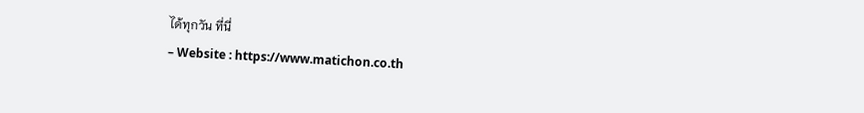ได้ทุกวัน ที่นี่
– Website : https://www.matichon.co.th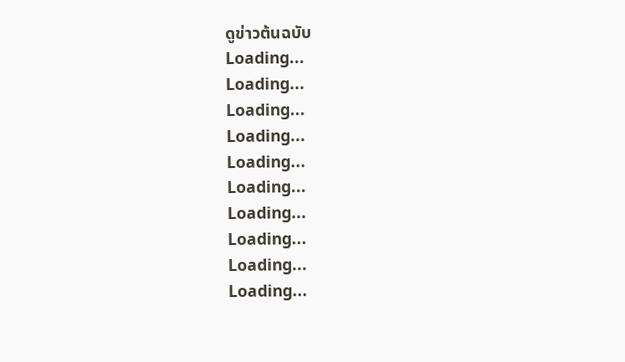ดูข่าวต้นฉบับ
Loading...
Loading...
Loading...
Loading...
Loading...
Loading...
Loading...
Loading...
Loading...
Loading...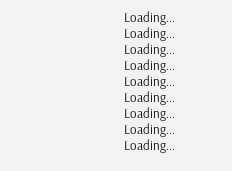Loading...
Loading...
Loading...
Loading...
Loading...
Loading...
Loading...
Loading...
Loading...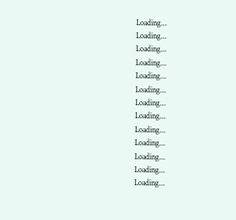Loading...
Loading...
Loading...
Loading...
Loading...
Loading...
Loading...
Loading...
Loading...
Loading...
Loading...
Loading...
Loading...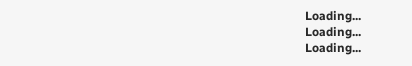Loading...
Loading...
Loading...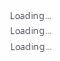Loading...
Loading...
Loading...